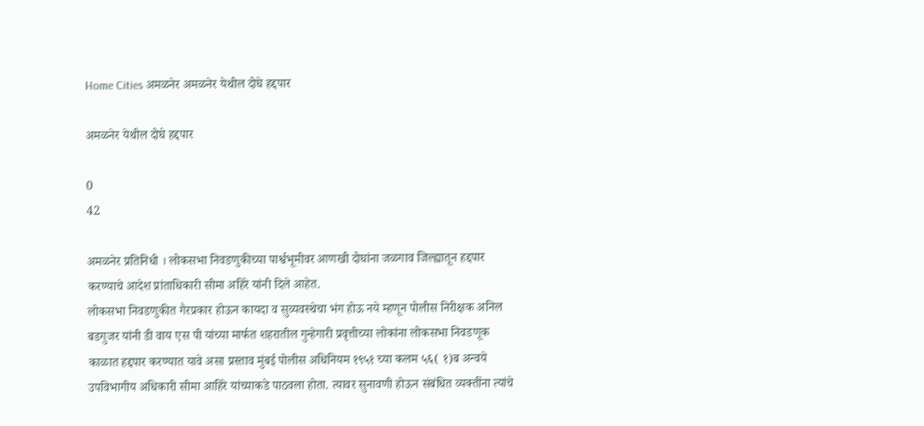Home Cities अमळनेर अमळनेर येथील दोघे हद्दपार

अमळनेर येथील दोघे हद्दपार

0
42

अमळनेर प्रतिनिधी । लोकसभा निवडणुकीच्या पार्श्वभूमीवर आणखी दोघांना जळगाव जिल्ह्यातून हद्दपार करण्याचे आदेश प्रांताधिकारी सीमा अहिरे यांनी दिले आहेत.
लोकसभा निवडणुकीत गैरप्रकार होऊन कायदा व सुव्यवस्थेचा भंग होऊ नये म्हणून पोलीस निरीक्षक अनिल बडगुजर यांनी डी वाय एस पी यांच्या मार्फत शहरातील गुन्हेगारी प्रवृत्तीच्या लोकांना लोकसभा निवडणूक काळात हद्दपार करण्यात यावे असा प्रस्ताव मुंबई पोलीस अधिनियम १९५१ च्या कलम ५६( १)ब अन्वये उपविभागीय अधिकारी सीमा आहिरे यांच्याकडे पाठवला होता. त्यावर सुनावणी होऊन संबंधित व्यक्तींना त्यांचे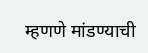म्हणणे मांडण्याची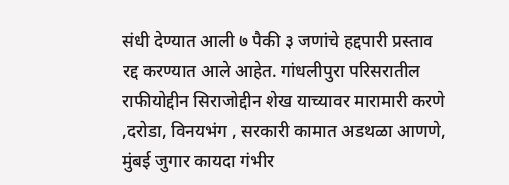संधी देण्यात आली ७ पैकी ३ जणांचे हद्दपारी प्रस्ताव रद्द करण्यात आले आहेत. गांधलीपुरा परिसरातील राफीयोद्दीन सिराजोद्दीन शेख याच्यावर मारामारी करणे ,दरोडा, विनयभंग , सरकारी कामात अडथळा आणणे, मुंबई जुगार कायदा गंभीर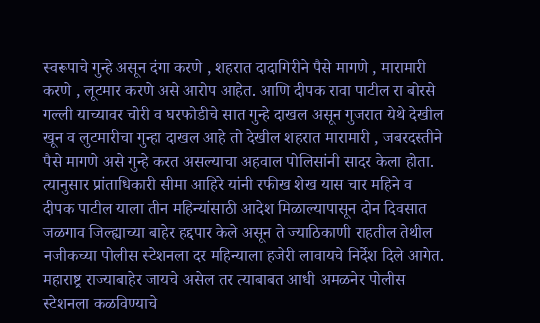स्वरूपाचे गुन्हे असून दंगा करणे , शहरात दादागिरीने पैसे मागणे , मारामारी करणे , लूटमार करणे असे आरोप आहेत. आणि दीपक रावा पाटील रा बोरसे गल्ली याच्यावर चोरी व घरफोडीचे सात गुन्हे दाखल असून गुजरात येथे देखील खून व लुटमारीचा गुन्हा दाखल आहे तो देखील शहरात मारामारी , जबरदस्तीने पैसे मागणे असे गुन्हे करत असल्याचा अहवाल पोलिसांनी सादर केला होता. त्यानुसार प्रांताधिकारी सीमा आहिरे यांनी रफीख शेख यास चार महिने व दीपक पाटील याला तीन महिन्यांसाठी आदेश मिळाल्यापासून दोन दिवसात जळगाव जिल्ह्याच्या बाहेर हद्दपार केले असून ते ज्याठिकाणी राहतील तेथील नजीकच्या पोलीस स्टेशनला दर महिन्याला हजेरी लावायचे निर्देश दिले आगेत. महाराष्ट्र राज्याबाहेर जायचे असेल तर त्याबाबत आधी अमळनेर पोलीस स्टेशनला कळविण्याचे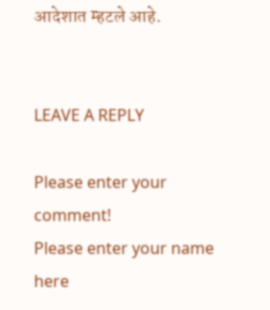आदेशात म्हटले आहे.


LEAVE A REPLY

Please enter your comment!
Please enter your name here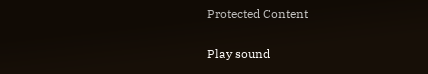Protected Content

Play sound